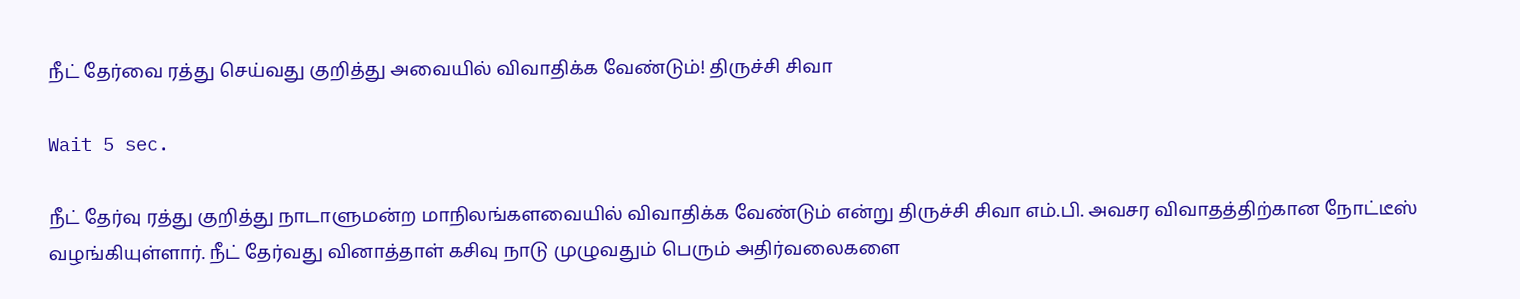நீட் தேர்வை ரத்து செய்வது குறித்து அவையில் விவாதிக்க வேண்டும்! திருச்சி சிவா

Wait 5 sec.

நீட் தேர்வு ரத்து குறித்து நாடாளுமன்ற மாநிலங்களவையில் விவாதிக்க வேண்டும் என்று திருச்சி சிவா எம்.பி. அவசர விவாதத்திற்கான நோட்டீஸ் வழங்கியுள்ளார். நீட் தேர்வது வினாத்தாள் கசிவு நாடு முழுவதும் பெரும் அதிர்வலைகளை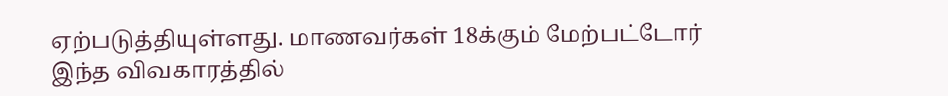ஏற்படுத்தியுள்ளது. மாணவர்கள் 18க்கும் மேற்பட்டோர் இந்த விவகாரத்தில்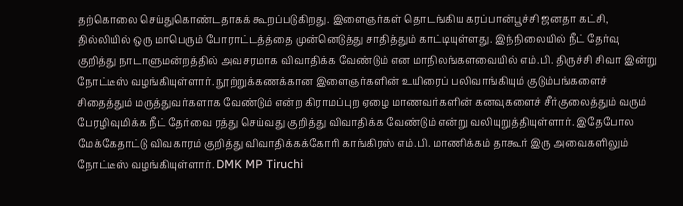தற்கொலை செய்துகொண்டதாகக் கூறப்படுகிறது. இளைஞர்கள் தொடங்கிய கரப்பான்பூச்சி ஜனதா கட்சி, தில்லியில் ஒரு மாபெரும் போராட்டத்த்தை முன்னெடுத்து சாதித்தும் காட்டியுள்ளது. இந்நிலையில் நீட் தேர்வு குறித்து நாடாளுமன்றத்தில் அவசரமாக விவாதிக்க வேண்டும் என மாநிலங்களவையில் எம்.பி. திருச்சி சிவா இன்று நோட்டீஸ் வழங்கியுள்ளார். நூற்றுக்கணக்கான இளைஞர்களின் உயிரைப் பலிவாங்கியும் குடும்பங்களைச் சிதைத்தும் மருத்துவர்களாக வேண்டும் என்ற கிராமப்புற ஏழை மாணவர்களின் கனவுகளைச் சீர்குலைத்தும் வரும் பேரழிவுமிக்க நீட் தேர்வை ரத்து செய்வது குறித்து விவாதிக்க வேண்டும் என்று வலியுறுத்தியுள்ளார். இதேபோல மேக்கேதாட்டு விவகாரம் குறித்து விவாதிக்கக்கோரி காங்கிரஸ் எம்.பி. மாணிக்கம் தாகூர் இரு அவைகளிலும் நோட்டீஸ் வழங்கியுள்ளார். DMK MP Tiruchi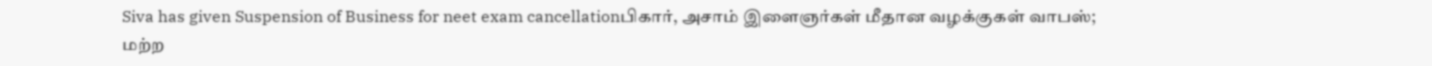Siva has given Suspension of Business for neet exam cancellationபிகார், அசாம் இளைஞர்கள் மீதான வழக்குகள் வாபஸ்; மற்ற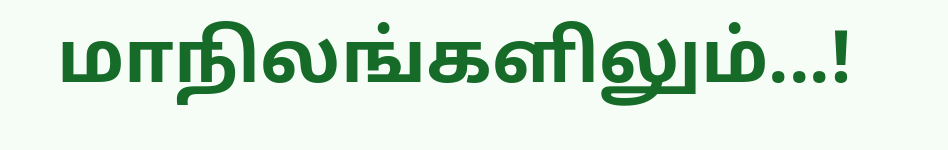மாநிலங்களிலும்...!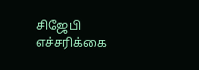சிஜேபி எச்சரிக்கை